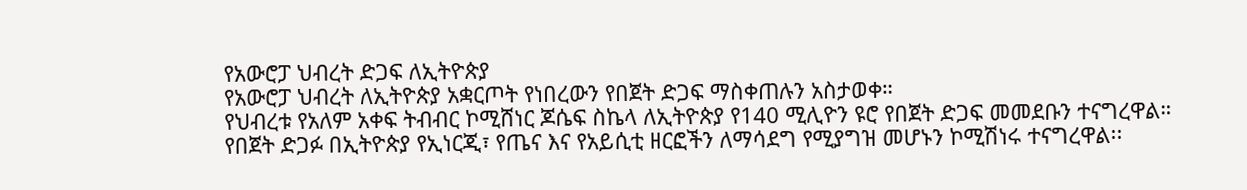የአውሮፓ ህብረት ድጋፍ ለኢትዮጵያ
የአውሮፓ ህብረት ለኢትዮጵያ አቋርጦት የነበረውን የበጀት ድጋፍ ማስቀጠሉን አስታወቀ።
የህብረቱ የአለም አቀፍ ትብብር ኮሚሸነር ጆሴፍ ስኬላ ለኢትዮጵያ የ140 ሚሊዮን ዩሮ የበጀት ድጋፍ መመደቡን ተናግረዋል።
የበጀት ድጋፉ በኢትዮጵያ የኢነርጂ፣ የጤና እና የአይሲቲ ዘርፎችን ለማሳደግ የሚያግዝ መሆኑን ኮሚሽነሩ ተናግረዋል፡፡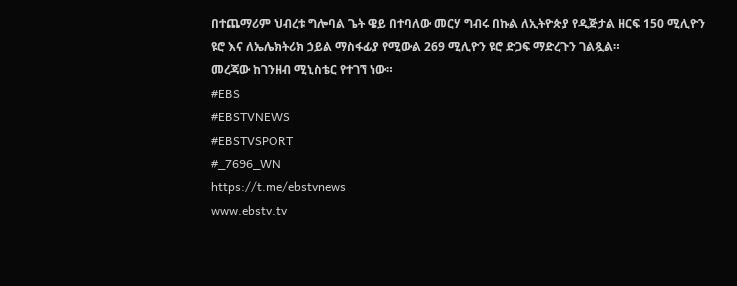በተጨማሪም ህብረቱ ግሎባል ጌት ዌይ በተባለው መርሃ ግብሩ በኩል ለኢትዮጵያ የዲጅታል ዘርፍ 150 ሚሊዮን ዩሮ እና ለኤሌክትሪክ ኃይል ማስፋፊያ የሚውል 269 ሚሊዮን ዩሮ ድጋፍ ማድረጉን ገልጿል።
መረጃው ከገንዘብ ሚኒስቴር የተገኘ ነው።
#EBS
#EBSTVNEWS
#EBSTVSPORT
#_7696_WN
https://t.me/ebstvnews
www.ebstv.tv